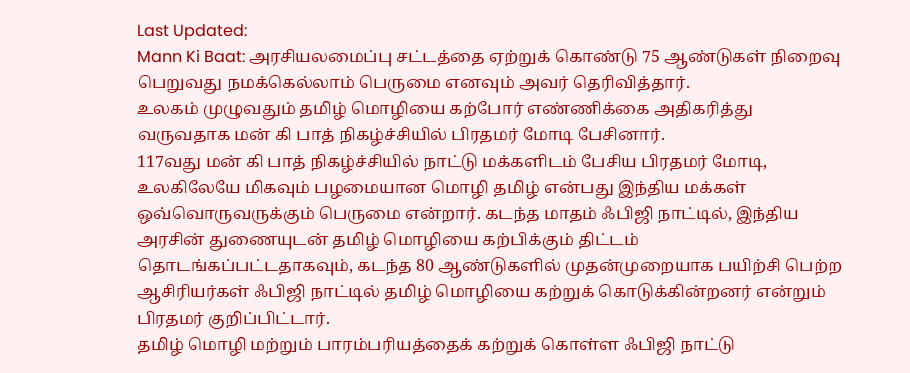Last Updated:
Mann Ki Baat: அரசியலமைப்பு சட்டத்தை ஏற்றுக் கொண்டு 75 ஆண்டுகள் நிறைவு பெறுவது நமக்கெல்லாம் பெருமை எனவும் அவர் தெரிவித்தார்.
உலகம் முழுவதும் தமிழ் மொழியை கற்போர் எண்ணிக்கை அதிகரித்து வருவதாக மன் கி பாத் நிகழ்ச்சியில் பிரதமர் மோடி பேசினார்.
117வது மன் கி பாத் நிகழ்ச்சியில் நாட்டு மக்களிடம் பேசிய பிரதமர் மோடி, உலகிலேயே மிகவும் பழமையான மொழி தமிழ் என்பது இந்திய மக்கள் ஒவ்வொருவருக்கும் பெருமை என்றார். கடந்த மாதம் ஃபிஜி நாட்டில், இந்திய அரசின் துணையுடன் தமிழ் மொழியை கற்பிக்கும் திட்டம் தொடங்கப்பட்டதாகவும், கடந்த 80 ஆண்டுகளில் முதன்முறையாக பயிற்சி பெற்ற ஆசிரியர்கள் ஃபிஜி நாட்டில் தமிழ் மொழியை கற்றுக் கொடுக்கின்றனர் என்றும் பிரதமர் குறிப்பிட்டார்.
தமிழ் மொழி மற்றும் பாரம்பரியத்தைக் கற்றுக் கொள்ள ஃபிஜி நாட்டு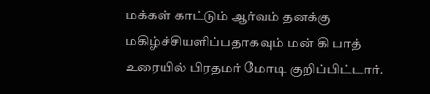மக்கள் காட்டும் ஆர்வம் தனக்கு மகிழ்ச்சியளிப்பதாகவும் மன் கி பாத் உரையில் பிரதமர் மோடி குறிப்பிட்டார்.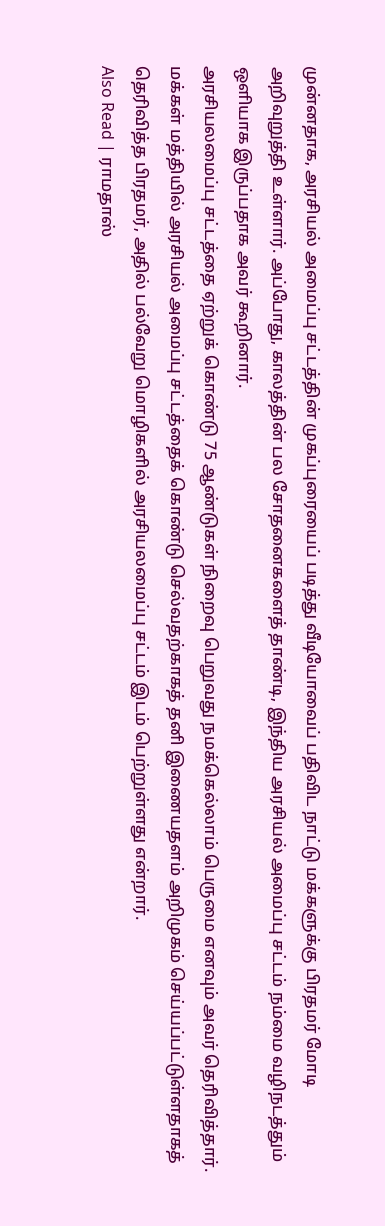முன்னதாக, அரசியல் அமைப்பு சட்டத்தின் முகப்புரையைப் படித்து வீடியோவைப் பதிவிட நாட்டு மக்களுக்கு பிரதமர் மோடி அறிவுறுத்தி உள்ளார். அப்போது, காலத்தின் பல சோதனைகளைத் தாண்டி, இந்திய அரசியல் அமைப்பு சட்டம் நம்மை வழிநடத்தும் ஒளியாக இருப்பதாக அவர் கூறினார்.
அரசியலமைப்பு சட்டத்தை ஏற்றுக் கொண்டு 75 ஆண்டுகள் நிறைவு பெறுவது நமக்கெல்லாம் பெருமை எனவும் அவர் தெரிவித்தார். மக்கள் மத்தியில் அரசியல் அமைப்பு சட்டத்தைக் கொண்டு செல்வதற்காகத் தனி இணையதளம் அறிமுகம் செய்யப்பட்டுள்ளதாகத் தெரிவித்த பிரதமர், அதில் பல்வேறு மொழிகளில் அரசியலமைப்பு சட்டம் இடம் பெற்றுள்ளது என்றார்.
Also Read | ராமதாஸ்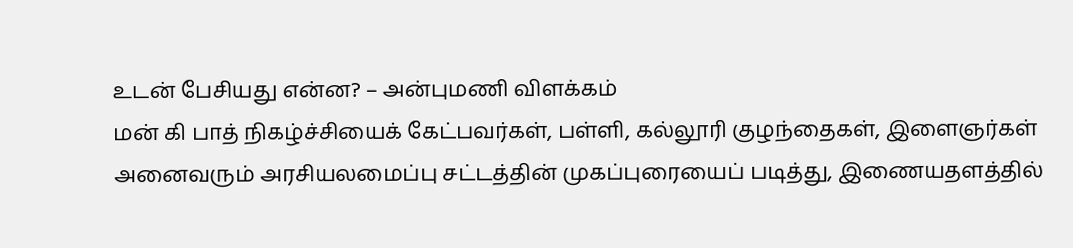உடன் பேசியது என்ன? – அன்புமணி விளக்கம்
மன் கி பாத் நிகழ்ச்சியைக் கேட்பவர்கள், பள்ளி, கல்லூரி குழந்தைகள், இளைஞர்கள் அனைவரும் அரசியலமைப்பு சட்டத்தின் முகப்புரையைப் படித்து, இணையதளத்தில்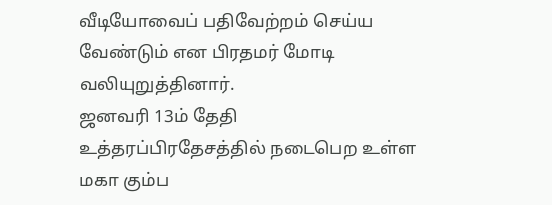வீடியோவைப் பதிவேற்றம் செய்ய வேண்டும் என பிரதமர் மோடி வலியுறுத்தினார்.
ஜனவரி 13ம் தேதி உத்தரப்பிரதேசத்தில் நடைபெற உள்ள மகா கும்ப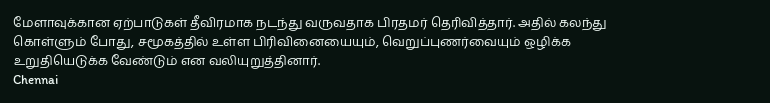மேளாவுக்கான ஏற்பாடுகள் தீவிரமாக நடந்து வருவதாக பிரதமர் தெரிவித்தார். அதில் கலந்து கொள்ளும் போது, சமூகத்தில் உள்ள பிரிவினையையும், வெறுப்புணர்வையும் ஒழிக்க உறுதியெடுக்க வேண்டும் என வலியுறுத்தினார்.
Chennai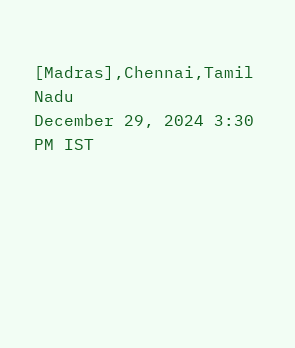[Madras],Chennai,Tamil Nadu
December 29, 2024 3:30 PM IST